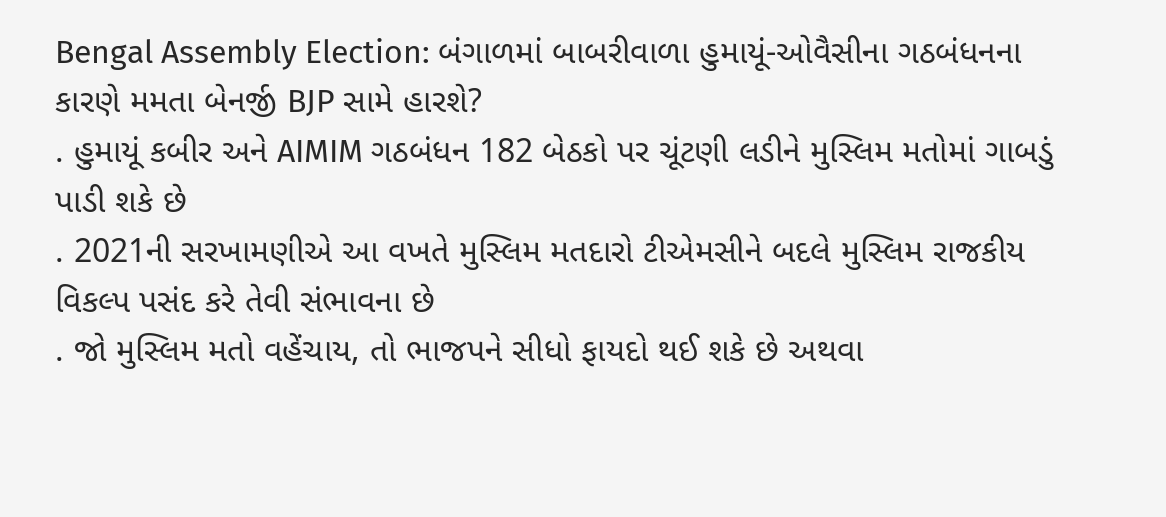Bengal Assembly Election: બંગાળમાં બાબરીવાળા હુમાયૂં-ઓવૈસીના ગઠબંધનના કારણે મમતા બેનર્જી BJP સામે હારશે?
. હુમાયૂં કબીર અને AIMIM ગઠબંધન 182 બેઠકો પર ચૂંટણી લડીને મુસ્લિમ મતોમાં ગાબડું પાડી શકે છે
. 2021ની સરખામણીએ આ વખતે મુસ્લિમ મતદારો ટીએમસીને બદલે મુસ્લિમ રાજકીય વિકલ્પ પસંદ કરે તેવી સંભાવના છે
. જો મુસ્લિમ મતો વહેંચાય, તો ભાજપને સીધો ફાયદો થઈ શકે છે અથવા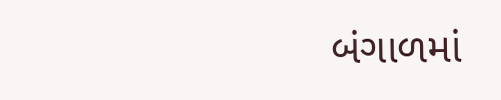બંગાળમાં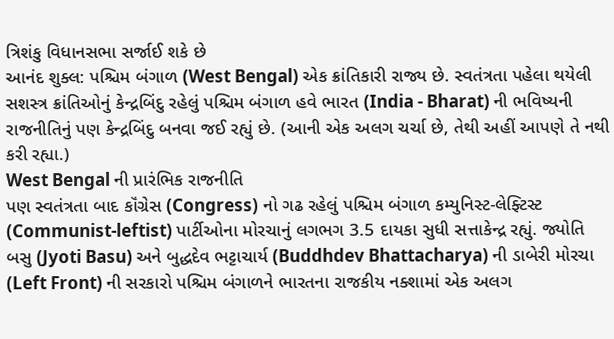ત્રિશંકુ વિધાનસભા સર્જાઈ શકે છે
આનંદ શુક્લ: પશ્ચિમ બંગાળ (West Bengal) એક ક્રાંતિકારી રાજ્ય છે. સ્વતંત્રતા પહેલા થયેલી સશસ્ત્ર ક્રાંતિઓનું કેન્દ્રબિંદુ રહેલું પશ્ચિમ બંગાળ હવે ભારત (India - Bharat) ની ભવિષ્યની રાજનીતિનું પણ કેન્દ્રબિંદુ બનવા જઈ રહ્યું છે. (આની એક અલગ ચર્ચા છે, તેથી અહીં આપણે તે નથી કરી રહ્યા.)
West Bengal ની પ્રારંભિક રાજનીતિ
પણ સ્વતંત્રતા બાદ કૉંગ્રેસ (Congress) નો ગઢ રહેલું પશ્ચિમ બંગાળ કમ્યુનિસ્ટ-લેફ્ટિસ્ટ (Communist-leftist) પાર્ટીઓના મોરચાનું લગભગ 3.5 દાયકા સુધી સત્તાકેન્દ્ર રહ્યું. જ્યોતિ બસુ (Jyoti Basu) અને બુદ્ધદેવ ભટ્ટાચાર્ય (Buddhdev Bhattacharya) ની ડાબેરી મોરચા (Left Front) ની સરકારો પશ્ચિમ બંગાળને ભારતના રાજકીય નક્શામાં એક અલગ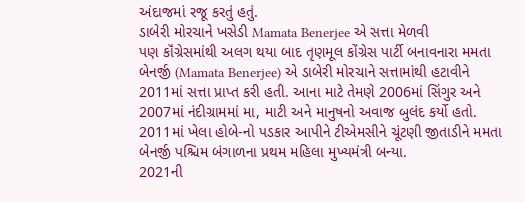અંદાજમાં રજૂ કરતું હતું.
ડાબેરી મોરચાને ખસેડી Mamata Benerjee એ સત્તા મેળવી
પણ કૉંગ્રેસમાંથી અલગ થયા બાદ તૃણમૂલ કોંગ્રેસ પાર્ટી બનાવનારા મમતા બેનર્જી (Mamata Benerjee) એ ડાબેરી મોરચાને સત્તામાંથી હટાવીને 2011માં સત્તા પ્રાપ્ત કરી હતી. આના માટે તેમણે 2006માં સિંગુર અને 2007માં નંદીગ્રામમાં મા, માટી અને માનુષનો અવાજ બુલંદ કર્યો હતો. 2011માં ખેલા હોબે-નો પડકાર આપીને ટીએમસીને ચૂંટણી જીતાડીને મમતા બેનર્જી પશ્ચિમ બંગાળના પ્રથમ મહિલા મુખ્યમંત્રી બન્યા.
2021ની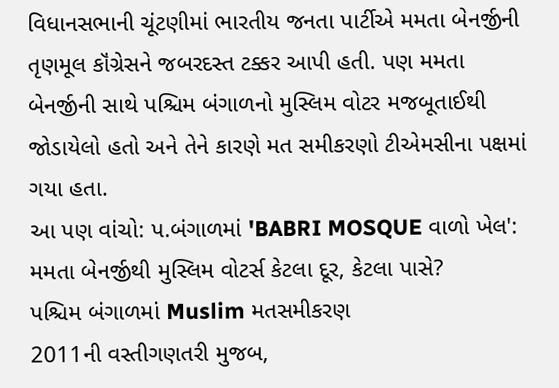વિધાનસભાની ચૂંટણીમાં ભારતીય જનતા પાર્ટીએ મમતા બેનર્જીની તૃણમૂલ કૉંગ્રેસને જબરદસ્ત ટક્કર આપી હતી. પણ મમતા બેનર્જીની સાથે પશ્ચિમ બંગાળનો મુસ્લિમ વોટર મજબૂતાઈથી જોડાયેલો હતો અને તેને કારણે મત સમીકરણો ટીએમસીના પક્ષમાં ગયા હતા.
આ પણ વાંચો: પ.બંગાળમાં 'BABRI MOSQUE વાળો ખેલ': મમતા બેનર્જીથી મુસ્લિમ વોટર્સ કેટલા દૂર, કેટલા પાસે?
પશ્ચિમ બંગાળમાં Muslim મતસમીકરણ
2011ની વસ્તીગણતરી મુજબ,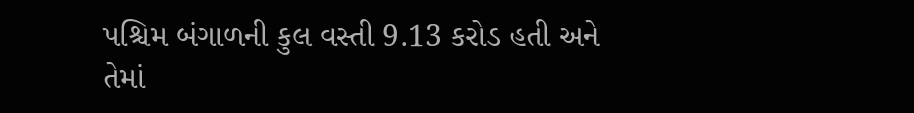પશ્ચિમ બંગાળની કુલ વસ્તી 9.13 કરોડ હતી અને તેમાં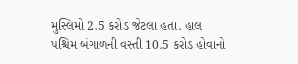મુસ્લિમો 2.5 કરોડ જેટલા હતા. હાલ પશ્ચિમ બંગાળની વસ્તી 10.5 કરોડ હોવાનો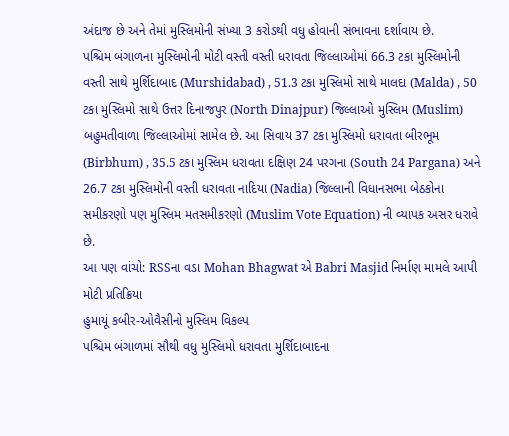અંદાજ છે અને તેમાં મુસ્લિમોની સંખ્યા 3 કરોડથી વધુ હોવાની સંભાવના દર્શાવાય છે.
પશ્ચિમ બંગાળના મુસ્લિમોની મોટી વસ્તી વસ્તી ધરાવતા જિલ્લાઓમાં 66.3 ટકા મુસ્લિમોની વસ્તી સાથે મુર્શિદાબાદ (Murshidabad) , 51.3 ટકા મુસ્લિમો સાથે માલદા (Malda) , 50 ટકા મુસ્લિમો સાથે ઉત્તર દિનાજપુર (North Dinajpur) જિલ્લાઓ મુસ્લિમ (Muslim) બહુમતીવાળા જિલ્લાઓમાં સામેલ છે. આ સિવાય 37 ટકા મુસ્લિમો ધરાવતા બીરભૂમ (Birbhum) , 35.5 ટકા મુસ્લિમ ધરાવતા દક્ષિણ 24 પરગના (South 24 Pargana) અને 26.7 ટકા મુસ્લિમોની વસ્તી ધરાવતા નાદિયા (Nadia) જિલ્લાની વિધાનસભા બેઠકોના સમીકરણો પણ મુસ્લિમ મતસમીકરણો (Muslim Vote Equation) ની વ્યાપક અસર ધરાવે છે.
આ પણ વાંચો: RSSના વડા Mohan Bhagwat એ Babri Masjid નિર્માણ મામલે આપી મોટી પ્રતિક્રિયા
હુમાયૂં કબીર-ઓવૈસીનો મુસ્લિમ વિકલ્પ
પશ્ચિમ બંગાળમાં સૌથી વધુ મુસ્લિમો ધરાવતા મુર્શિદાબાદના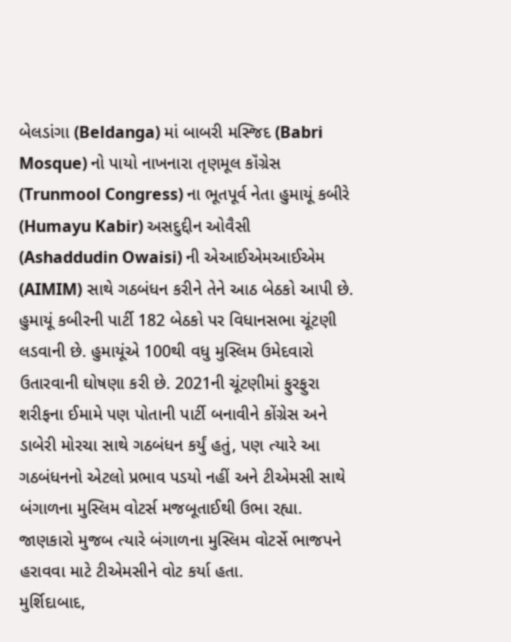બેલડાંગા (Beldanga) માં બાબરી મસ્જિદ (Babri Mosque) નો પાયો નાખનારા તૃણમૂલ કૉંગ્રેસ (Trunmool Congress) ના ભૂતપૂર્વ નેતા હુમાયૂં કબીરે (Humayu Kabir) અસદુદ્દીન ઓવૈસી (Ashaddudin Owaisi) ની એઆઈએમઆઈએમ (AIMIM) સાથે ગઠબંધન કરીને તેને આઠ બેઠકો આપી છે.
હુમાયૂં કબીરની પાર્ટી 182 બેઠકો પર વિધાનસભા ચૂંટણી લડવાની છે. હુમાયૂંએ 100થી વધુ મુસ્લિમ ઉમેદવારો ઉતારવાની ઘોષણા કરી છે. 2021ની ચૂંટણીમાં ફુરફુરા શરીફના ઈમામે પણ પોતાની પાર્ટી બનાવીને કોંગ્રેસ અને ડાબેરી મોરચા સાથે ગઠબંધન કર્યું હતું, પણ ત્યારે આ ગઠબંધનનો એટલો પ્રભાવ પડયો નહીં અને ટીએમસી સાથે બંગાળના મુસ્લિમ વોટર્સ મજબૂતાઈથી ઉભા રહ્યા. જાણકારો મુજબ ત્યારે બંગાળના મુસ્લિમ વોટર્સે ભાજપને હરાવવા માટે ટીએમસીને વોટ કર્યા હતા.
મુર્શિદાબાદ,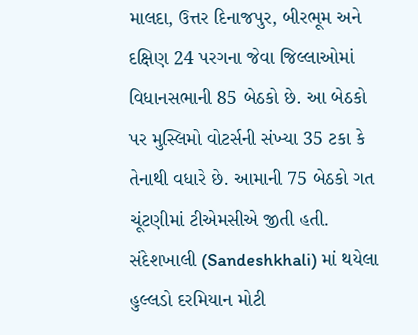માલદા, ઉત્તર દિનાજપુર, બીરભૂમ અને દક્ષિણ 24 પરગના જેવા જિલ્લાઓમાં વિધાનસભાની 85 બેઠકો છે. આ બેઠકો પર મુસ્લિમો વોટર્સની સંખ્યા 35 ટકા કે તેનાથી વધારે છે. આમાની 75 બેઠકો ગત ચૂંટણીમાં ટીએમસીએ જીતી હતી. સંદેશખાલી (Sandeshkhali) માં થયેલા હુલ્લડો દરમિયાન મોટી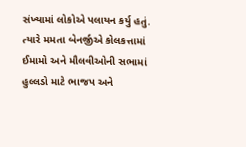સંખ્યામાં લોકોએ પલાયન કર્યુ હતું. ત્યારે મમતા બેનર્જીએ કોલકત્તામાં ઈમામો અને મૌલવીઓની સભામાં હુલ્લડો માટે ભાજપ અને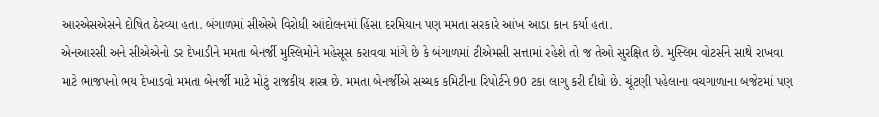આરએસએસને દોષિત ઠેરવ્યા હતા. બંગાળમાં સીએએ વિરોધી આંદોલનમાં હિંસા દરમિયાન પણ મમતા સરકારે આંખ આડા કાન કર્યા હતા.
એનઆરસી અને સીએએનો ડર દેખાડીને મમતા બેનર્જી મુસ્લિમોને મહેસૂસ કરાવવા માંગે છે કે બંગાળમાં ટીએમસી સત્તામાં રહેશે તો જ તેઓ સુરક્ષિત છે. મુસ્લિમ વોટર્સને સાથે રાખવા માટે ભાજપનો ભય દેખાડવો મમતા બેનર્જી માટે મોટું રાજકીય શસ્ત્ર છે. મમતા બેનર્જીએ સચ્ચક કમિટીના રિપોર્ટને 90 ટકા લાગુ કરી દીધો છે. ચૂંટણી પહેલાના વચગાળાના બજેટમાં પણ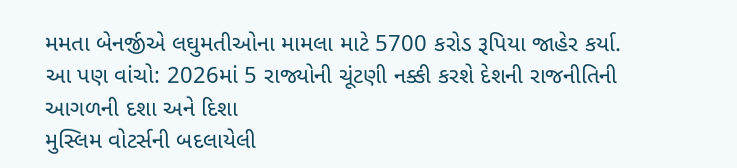મમતા બેનર્જીએ લઘુમતીઓના મામલા માટે 5700 કરોડ રૂપિયા જાહેર કર્યા.
આ પણ વાંચો: 2026માં 5 રાજ્યોની ચૂંટણી નક્કી કરશે દેશની રાજનીતિની આગળની દશા અને દિશા
મુસ્લિમ વોટર્સની બદલાયેલી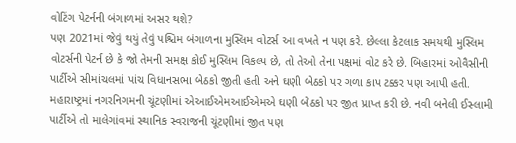વોટિંગ પેટર્નની બંગાળમાં અસર થશે?
પણ 2021માં જેવું થયું તેવું પશ્ચિમ બંગાળના મુસ્લિમ વોટર્સ આ વખતે ન પણ કરે. છેલ્લા કેટલાક સમયથી મુસ્લિમ વોટર્સની પેટર્ન છે કે જો તેમની સમક્ષ કોઈ મુસ્લિમ વિકલ્પ છે, તો તેઓ તેના પક્ષમાં વોટ કરે છે. બિહારમાં ઓવૈસીની પાર્ટીએ સીમાંચલમાં પાંચ વિધાનસભા બેઠકો જીતી હતી અને ઘણી બેઠકો પર ગળા કાપ ટક્કર પણ આપી હતી. મહારાષ્ટ્રમાં નગરનિગમની ચૂંટણીમાં એઆઈએમઆઈએમએ ઘણી બેઠકો પર જીત પ્રાપ્ત કરી છે. નવી બનેલી ઈસ્લામી પાર્ટીએ તો માલેગાંવમાં સ્થાનિક સ્વરાજની ચૂંટણીમાં જીત પણ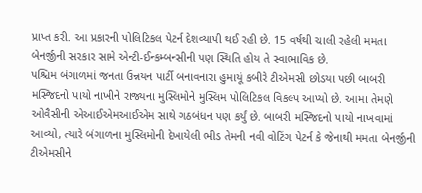પ્રાપ્ત કરી. આ પ્રકારની પોલિટિકલ પેટર્ન દેશવ્યાપી થઈ રહી છે. 15 વર્ષથી ચાલી રહેલી મમતા બેનર્જીની સરકાર સામે એન્ટી-ઈન્કમ્બન્સીની પણ સ્થિતિ હોય તે સ્વાભાવિક છે.
પશ્ચિમ બંગાળમાં જનતા ઉન્નયન પાર્ટી બનાવનારા હુમાયૂં કબીરે ટીએમસી છોડયા પછી બાબરી મસ્જિદનો પાયો નાખીને રાજ્યના મુસ્લિમોને મુસ્લિમ પોલિટિકલ વિકલ્પ આપ્યો છે. આમા તેમણે ઓવૈસીની એઆઈએમઆઈએમ સાથે ગઠબંધન પણ કર્યું છે. બાબરી મસ્જિદનો પાયો નાખવામાં આવ્યો, ત્યારે બંગાળના મુસ્લિમોની દેખાયેલી ભીડ તેમની નવી વોટિંગ પેટર્ન કે જેનાથી મમતા બેનર્જીની ટીએમસીને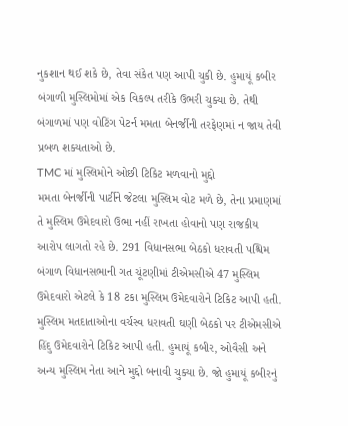નુકશાન થઈ શકે છે, તેવા સંકેત પણ આપી ચુકી છે. હુમાયૂં કબીર બંગાળી મુસ્લિમોમાં એક વિકલ્પ તરીકે ઉભરી ચુક્યા છે. તેથી બંગાળમાં પણ વોટિંગ પેટર્ન મમતા બેનર્જીની તરફેણમાં ન જાય તેવી પ્રબળ શક્યતાઓ છે.
TMC માં મુસ્લિમોને ઓછી ટિકિટ મળવાનો મુદ્દો
મમતા બેનર્જીની પાર્ટીને જેટલા મુસ્લિમ વોટ મળે છે, તેના પ્રમાણમાં તે મુસ્લિમ ઉમેદવારો ઉભા નહીં રાખતા હોવાનો પણ રાજકીય આરોપ લાગતો રહે છે. 291 વિધાનસભા બેઠકો ધરાવતી પશ્ચિમ બંગાળ વિધાનસભાની ગત ચૂંટણીમાં ટીએમસીએ 47 મુસ્લિમ ઉમેદવારો એટલે કે 18 ટકા મુસ્લિમ ઉમેદવારોને ટિકિટ આપી હતી. મુસ્લિમ મતદાતાઓના વર્ચસ્વ ધરાવતી ઘણી બેઠકો પર ટીએમસીએ હિંદુ ઉમેદવારોને ટિકિટ આપી હતી. હુમાયૂં કબીર, ઓવૈસી અને અન્ય મુસ્લિમ નેતા આને મુદ્દો બનાવી ચુક્યા છે. જો હુમાયૂં કબીરનું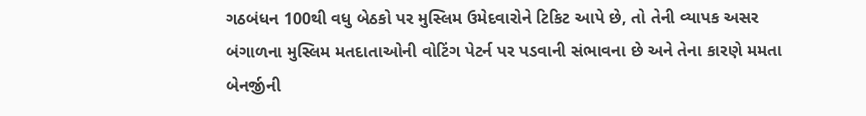ગઠબંધન 100થી વધુ બેઠકો પર મુસ્લિમ ઉમેદવારોને ટિકિટ આપે છે, તો તેની વ્યાપક અસર બંગાળના મુસ્લિમ મતદાતાઓની વોટિંગ પેટર્ન પર પડવાની સંભાવના છે અને તેના કારણે મમતા બેનર્જીની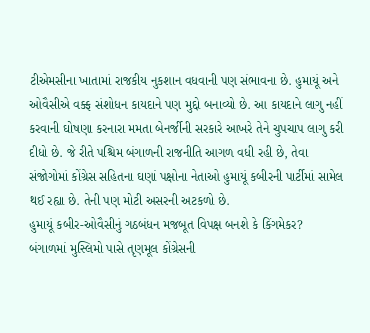ટીએમસીના ખાતામાં રાજકીય નુકશાન વધવાની પણ સંભાવના છે. હુમાયૂં અને ઓવૈસીએ વક્ફ સંશોધન કાયદાને પણ મુદ્દો બનાવ્યો છે. આ કાયદાને લાગુ નહીં કરવાની ઘોષણા કરનારા મમતા બેનર્જીની સરકારે આખરે તેને ચુપચાપ લાગુ કરી દીધો છે. જે રીતે પશ્ચિમ બંગાળની રાજનીતિ આગળ વધી રહી છે, તેવા સંજોગોમાં કોંગ્રેસ સહિતના ઘણાં પક્ષોના નેતાઓ હુમાયૂં કબીરની પાર્ટીમાં સામેલ થઈ રહ્યા છે. તેની પણ મોટી અસરની અટકળો છે.
હુમાયૂં કબીર-ઓવૈસીનું ગઠબંધન મજબૂત વિપક્ષ બનશે કે કિંગમેકર?
બંગાળમાં મુસ્લિમો પાસે તૃણમૂલ કોંગ્રેસની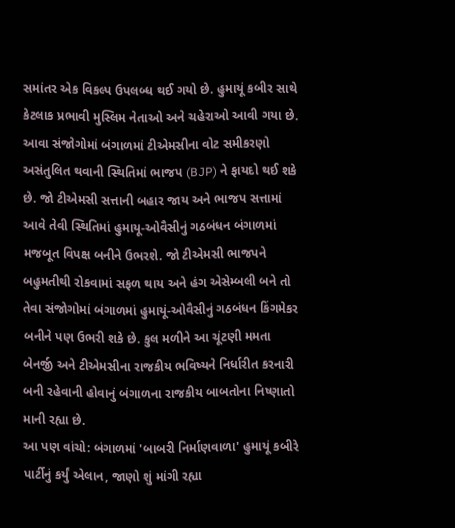સમાંતર એક વિકલ્પ ઉપલબ્ધ થઈ ગયો છે. હુમાયૂં કબીર સાથે કેટલાક પ્રભાવી મુસ્લિમ નેતાઓ અને ચહેરાઓ આવી ગયા છે. આવા સંજોગોમાં બંગાળમાં ટીએમસીના વોટ સમીકરણો અસંતુલિત થવાની સ્થિતિમાં ભાજપ (BJP) ને ફાયદો થઈ શકે છે. જો ટીએમસી સત્તાની બહાર જાય અને ભાજપ સત્તામાં આવે તેવી સ્થિતિમાં હુમાયૂ-ઓવૈસીનું ગઠબંધન બંગાળમાં મજબૂત વિપક્ષ બનીને ઉભરશે. જો ટીએમસી ભાજપને બહુમતીથી રોકવામાં સફળ થાય અને હંગ એસેમ્બલી બને તો તેવા સંજોગોમાં બંગાળમાં હુમાયૂં-ઓવૈસીનું ગઠબંધન કિંગમેકર બનીને પણ ઉભરી શકે છે. કુલ મળીને આ ચૂંટણી મમતા બેનર્જી અને ટીએમસીના રાજકીય ભવિષ્યને નિર્ધારીત કરનારી બની રહેવાની હોવાનું બંગાળના રાજકીય બાબતોના નિષ્ણાતો માની રહ્યા છે.
આ પણ વાંચો: બંગાળમાં 'બાબરી નિર્માણવાળા' હુમાયૂં કબીરે પાર્ટીનું કર્યું એલાન, જાણો શું માંગી રહ્યા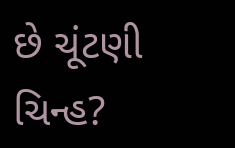છે ચૂંટણી ચિન્હ?